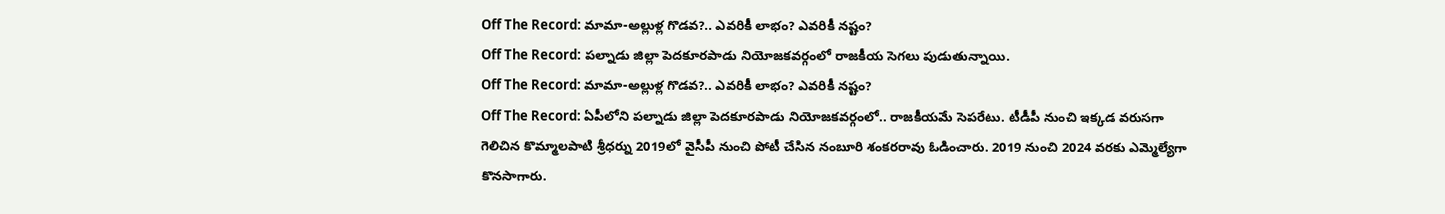Off The Record: మామా-అల్లుళ్ల గొడవ?.. ఎవరికీ లాభం? ఎవరికీ నష్టం?
Off The Record: పల్నాడు జిల్లా పెదకూరపాడు నియోజకవర్గంలో రాజకీయ సెగలు పుడుతున్నాయి.
Off The Record: మామా-అల్లుళ్ల గొడవ?.. ఎవరికీ లాభం? ఎవరికీ నష్టం?
Off The Record: ఏపీలోని పల్నాడు జిల్లా పెదకూరపాడు నియోజకవర్గంలో.. రాజకీయమే సెపరేటు. టీడీపీ నుంచి ఇక్కడ వరుసగా గెలిచిన కొమ్మాలపాటి శ్రీధర్ను 2019లో వైసీపీ నుంచి పోటీ చేసిన నంబూరి శంకరరావు ఓడించారు. 2019 నుంచి 2024 వరకు ఎమ్మెల్యేగా కొనసాగారు.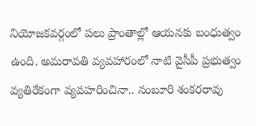నియోజకవర్గంలో పలు ప్రాంతాల్లో ఆయనకు బంధుత్వం ఉంది. అమరావతి వ్యవహారంలో నాటి వైసీపీ ప్రభుత్వం వ్యతిరేకంగా వ్యవహరించినా.. నంబూరి శంకరరావు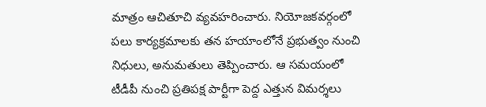మాత్రం ఆచితూచి వ్యవహరించారు. నియోజకవర్గంలో పలు కార్యక్రమాలకు తన హయాంలోనే ప్రభుత్వం నుంచి నిధులు, అనుమతులు తెప్పించారు. ఆ సమయంలో టీడీపీ నుంచి ప్రతిపక్ష పార్టీగా పెద్ద ఎత్తున విమర్శలు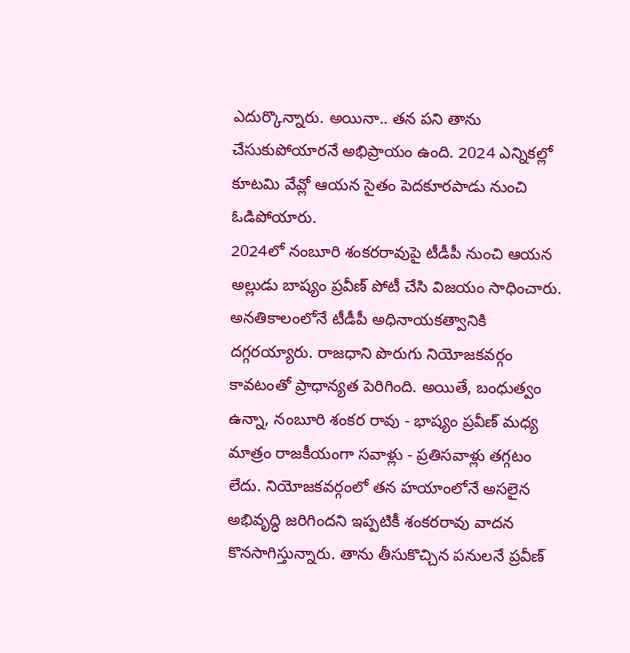ఎదుర్కొన్నారు. అయినా.. తన పని తాను చేసుకుపోయారనే అభిప్రాయం ఉంది. 2024 ఎన్నికల్లో కూటమి వేవ్లో ఆయన సైతం పెదకూరపాడు నుంచి ఓడిపోయారు.
2024లో నంబూరి శంకరరావుపై టీడీపీ నుంచి ఆయన అల్లుడు బాష్యం ప్రవీణ్ పోటీ చేసి విజయం సాధించారు. అనతికాలంలోనే టీడీపీ అధినాయకత్వానికి దగ్గరయ్యారు. రాజధాని పొరుగు నియోజకవర్గం కావటంతో ప్రాధాన్యత పెరిగింది. అయితే, బంధుత్వం ఉన్నా, నంబూరి శంకర రావు - భాష్యం ప్రవీణ్ మధ్య మాత్రం రాజకీయంగా సవాళ్లు - ప్రతిసవాళ్లు తగ్గటం లేదు. నియోజకవర్గంలో తన హయాంలోనే అసలైన అభివృద్ధి జరిగిందని ఇప్పటికీ శంకరరావు వాదన కొనసాగిస్తున్నారు. తాను తీసుకొచ్చిన పనులనే ప్రవీణ్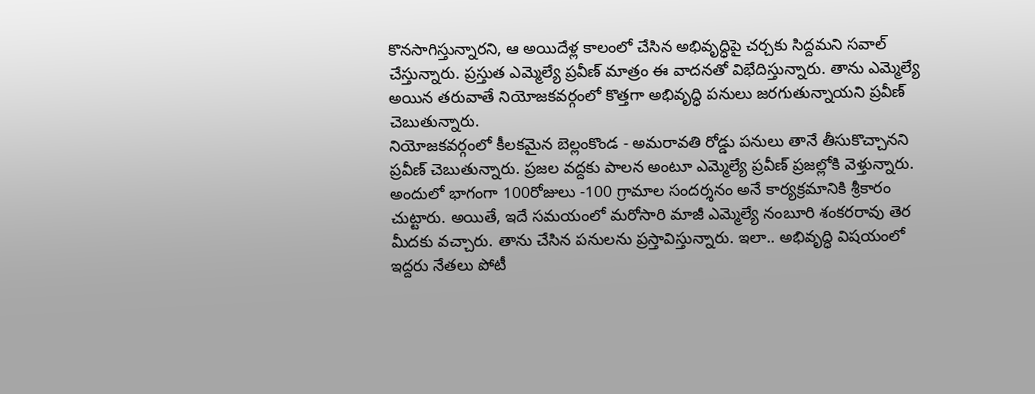కొనసాగిస్తున్నారని, ఆ అయిదేళ్ల కాలంలో చేసిన అభివృద్ధిపై చర్చకు సిద్దమని సవాల్ చేస్తున్నారు. ప్రస్తుత ఎమ్మెల్యే ప్రవీణ్ మాత్రం ఈ వాదనతో విభేదిస్తున్నారు. తాను ఎమ్మెల్యే అయిన తరువాతే నియోజకవర్గంలో కొత్తగా అభివృద్ధి పనులు జరగుతున్నాయని ప్రవీణ్ చెబుతున్నారు.
నియోజకవర్గంలో కీలకమైన బెల్లంకొండ - అమరావతి రోడ్డు పనులు తానే తీసుకొచ్చానని ప్రవీణ్ చెబుతున్నారు. ప్రజల వద్దకు పాలన అంటూ ఎమ్మెల్యే ప్రవీణ్ ప్రజల్లోకి వెళ్తున్నారు. అందులో భాగంగా 100రోజులు -100 గ్రామాల సందర్శనం అనే కార్యక్రమానికి శ్రీకారం చుట్టారు. అయితే, ఇదే సమయంలో మరోసారి మాజీ ఎమ్మెల్యే నంబూరి శంకరరావు తెర మీదకు వచ్చారు. తాను చేసిన పనులను ప్రస్తావిస్తున్నారు. ఇలా.. అభివృద్ధి విషయంలో ఇద్దరు నేతలు పోటీ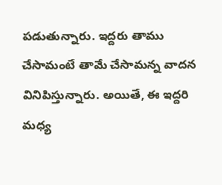పడుతున్నారు. ఇద్దరు తాము చేసామంటే తామే చేసామన్న వాదన వినిపిస్తున్నారు. అయితే, ఈ ఇద్దరి మధ్య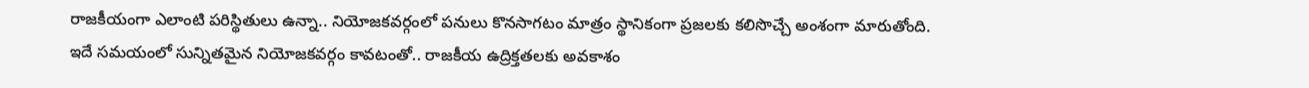రాజకీయంగా ఎలాంటి పరిస్థితులు ఉన్నా.. నియోజకవర్గంలో పనులు కొనసాగటం మాత్రం స్థానికంగా ప్రజలకు కలిసొచ్చే అంశంగా మారుతోంది.
ఇదే సమయంలో సున్నితమైన నియోజకవర్గం కావటంతో.. రాజకీయ ఉద్రిక్తతలకు అవకాశం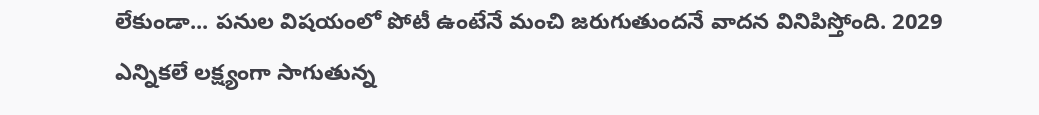లేకుండా... పనుల విషయంలో పోటీ ఉంటేనే మంచి జరుగుతుందనే వాదన వినిపిస్తోంది. 2029 ఎన్నికలే లక్ష్యంగా సాగుతున్న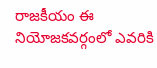రాజకీయం ఈ నియోజకవర్గంలో ఎవరికి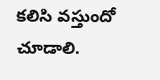కలిసి వస్తుందో చూడాలి.